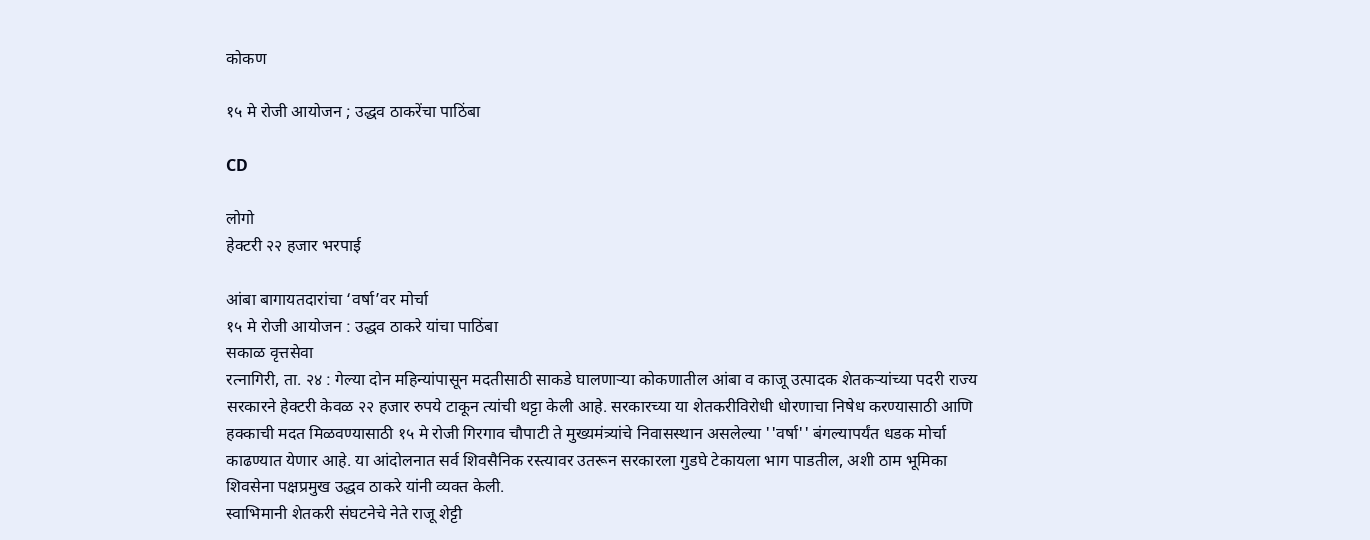कोकण

१५ मे रोजी आयोजन ; उद्धव ठाकरेंचा पाठिंबा

CD

लोगो
हेक्टरी २२ हजार भरपाई

आंबा बागायतदारांचा ‘वर्षा’वर मोर्चा
१५ मे रोजी आयोजन : उद्धव ठाकरे यांचा पाठिंबा
सकाळ वृत्तसेवा
रत्नागिरी, ता. २४ : गेल्या दोन महिन्यांपासून मदतीसाठी साकडे घालणाऱ्या कोकणातील आंबा व काजू उत्पादक शेतकऱ्यांच्या पदरी राज्य सरकारने हेक्टरी केवळ २२ हजार रुपये टाकून त्यांची थट्टा केली आहे. सरकारच्या या शेतकरीविरोधी धोरणाचा निषेध करण्यासाठी आणि हक्काची मदत मिळवण्यासाठी १५ मे रोजी गिरगाव चौपाटी ते मुख्यमंत्र्यांचे निवासस्थान असलेल्या ''वर्षा'' बंगल्यापर्यंत धडक मोर्चा काढण्यात येणार आहे. या आंदोलनात सर्व शिवसैनिक रस्त्यावर उतरून सरकारला गुडघे टेकायला भाग पाडतील, अशी ठाम भूमिका शिवसेना पक्षप्रमुख उद्धव ठाकरे यांनी व्यक्त केली.
स्वाभिमानी शेतकरी संघटनेचे नेते राजू शेट्टी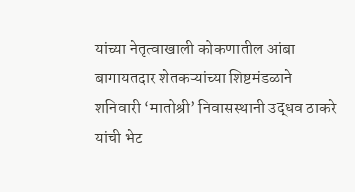यांच्या नेतृत्वाखाली कोकणातील आंबा बागायतदार शेतकऱ्यांच्या शिष्टमंडळाने शनिवारी ‘मातोश्री’ निवासस्थानी उद्धव ठाकरे यांची भेट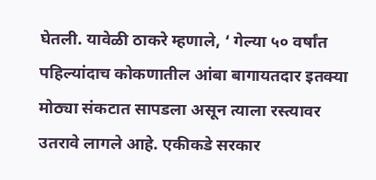घेतली. यावेळी ठाकरे म्हणाले, ‘ गेल्या ५० वर्षांत पहिल्यांदाच कोकणातील आंबा बागायतदार इतक्या मोठ्या संकटात सापडला असून त्याला रस्त्यावर उतरावे लागले आहे. एकीकडे सरकार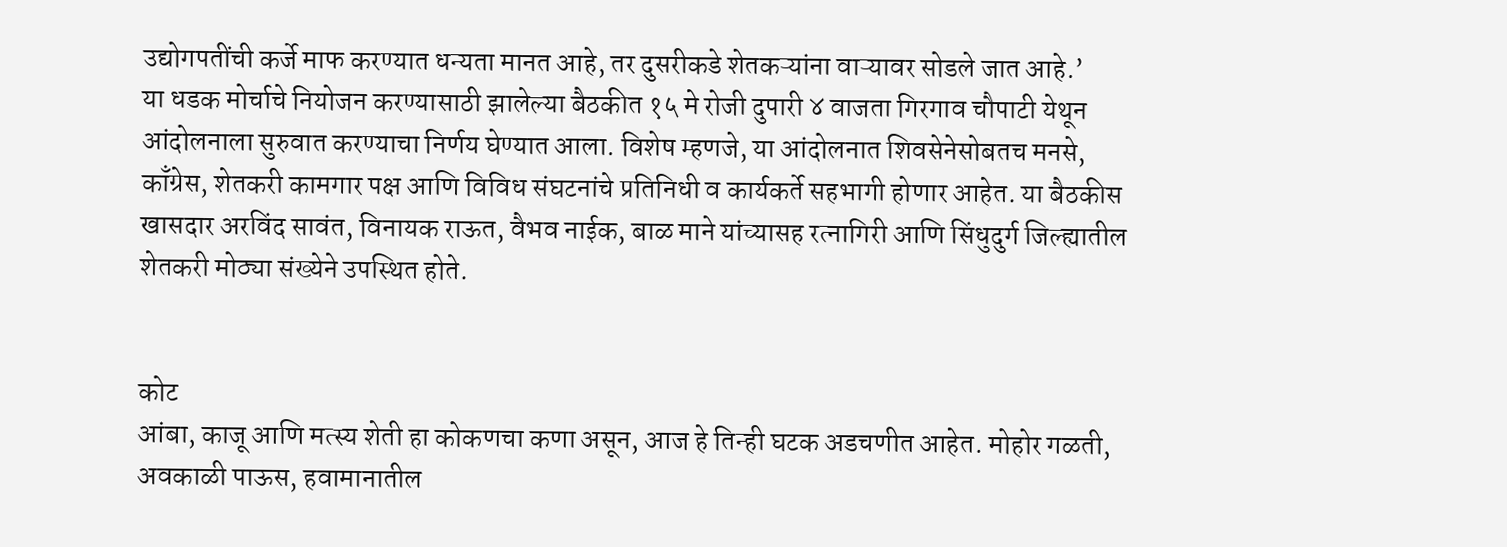उद्योगपतींची कर्जे माफ करण्यात धन्यता मानत आहे, तर दुसरीकडे शेतकऱ्यांना वाऱ्यावर सोडले जात आहे.’
या धडक मोर्चाचे नियोजन करण्यासाठी झालेल्या बैठकीत १५ मे रोजी दुपारी ४ वाजता गिरगाव चौपाटी येथून आंदोलनाला सुरुवात करण्याचा निर्णय घेण्यात आला. विशेष म्हणजे, या आंदोलनात शिवसेनेसोबतच मनसे, काँग्रेस, शेतकरी कामगार पक्ष आणि विविध संघटनांचे प्रतिनिधी व कार्यकर्ते सहभागी होणार आहेत. या बैठकीस खासदार अरविंद सावंत, विनायक राऊत, वैभव नाईक, बाळ माने यांच्यासह रत्नागिरी आणि सिंधुदुर्ग जिल्ह्यातील शेतकरी मोठ्या संख्येने उपस्थित होते.


कोट
आंबा, काजू आणि मत्स्य शेती हा कोकणचा कणा असून, आज हे तिन्ही घटक अडचणीत आहेत. मोहोर गळती, अवकाळी पाऊस, हवामानातील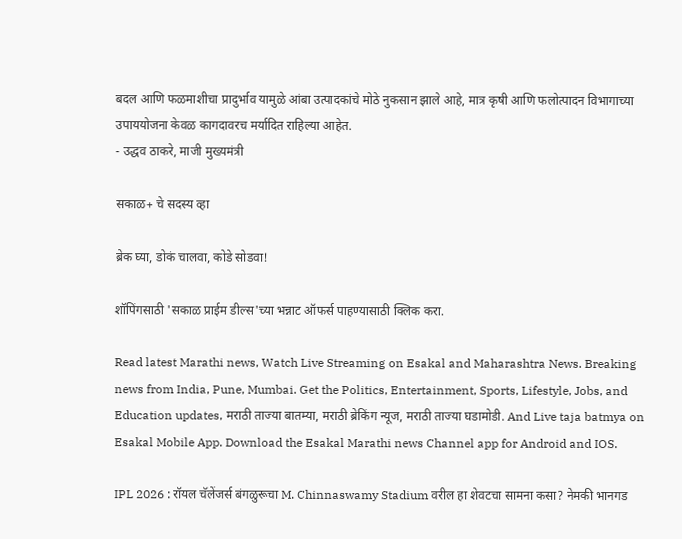बदल आणि फळमाशीचा प्रादुर्भाव यामुळे आंबा उत्पादकांचे मोठे नुकसान झाले आहे, मात्र कृषी आणि फलोत्पादन विभागाच्या उपाययोजना केवळ कागदावरच मर्यादित राहिल्या आहेत.
- उद्धव ठाकरे, माजी मुख्यमंत्री

सकाळ+ चे सदस्य व्हा

ब्रेक घ्या, डोकं चालवा, कोडे सोडवा!

शॉपिंगसाठी 'सकाळ प्राईम डील्स'च्या भन्नाट ऑफर्स पाहण्यासाठी क्लिक करा.

Read latest Marathi news, Watch Live Streaming on Esakal and Maharashtra News. Breaking news from India, Pune, Mumbai. Get the Politics, Entertainment, Sports, Lifestyle, Jobs, and Education updates, मराठी ताज्या बातम्या, मराठी ब्रेकिंग न्यूज, मराठी ताज्या घडामोडी. And Live taja batmya on Esakal Mobile App. Download the Esakal Marathi news Channel app for Android and IOS.

IPL 2026 : रॉयल चॅलेंजर्स बंगळुरूचा M. Chinnaswamy Stadium वरील हा शेवटचा सामना कसा? नेमकी भानगड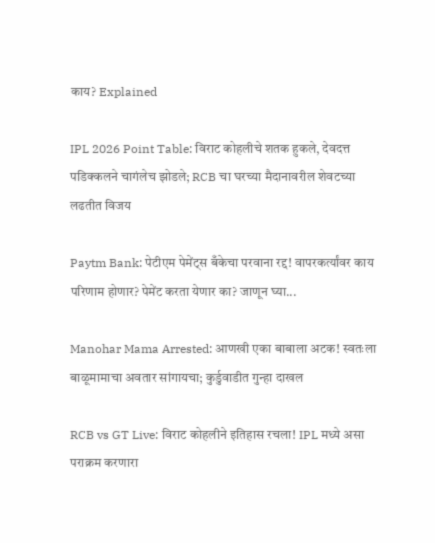काय? Explained

IPL 2026 Point Table: विराट कोहलीचे शतक हुकले, देवदत्त पडिक्कलने चागंलेच झोडले; RCB चा घरच्या मैदानावरील शेवटच्या लढतीत विजय

Paytm Bank: पेटीएम पेमेंट्स बँकेचा परवाना रद्द! वापरकर्त्यांवर काय परिणाम होणार? पेमेंट करता येणार का? जाणून घ्या...

Manohar Mama Arrested: आणखी एका बाबाला अटक! स्वतःला बाळूमामाचा अवतार सांगायचा; कुर्डुवाडीत गुन्हा दाखल

RCB vs GT Live: विराट कोहलीने इतिहास रचला! IPL मध्ये असा पराक्रम करणारा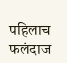पहिलाच फलंदाज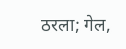ठरला; गेल,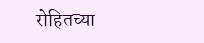रोहितच्या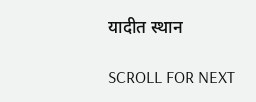यादीत स्थान

SCROLL FOR NEXT